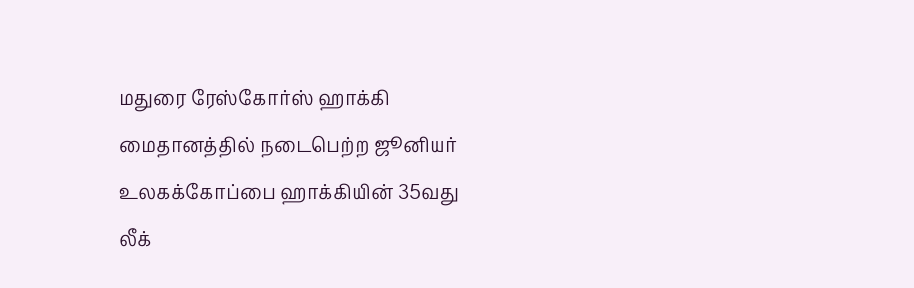மதுரை ரேஸ்கோர்ஸ் ஹாக்கி மைதானத்தில் நடைபெற்ற ஜூனியர் உலகக்கோப்பை ஹாக்கியின் 35வது லீக்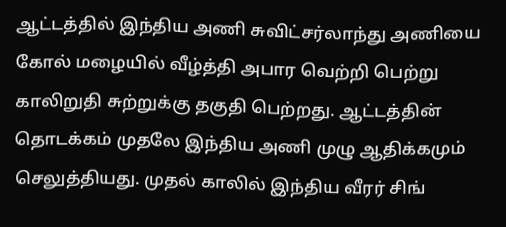ஆட்டத்தில் இந்திய அணி சுவிட்சர்லாந்து அணியை கோல் மழையில் வீழ்த்தி அபார வெற்றி பெற்று காலிறுதி சுற்றுக்கு தகுதி பெற்றது. ஆட்டத்தின் தொடக்கம் முதலே இந்திய அணி முழு ஆதிக்கமும் செலுத்தியது. முதல் காலில் இந்திய வீரர் சிங்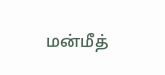மன்மீத்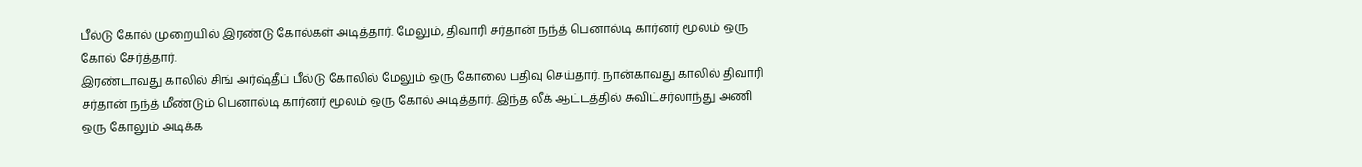பீல்டு கோல் முறையில் இரண்டு கோல்கள் அடித்தார். மேலும், திவாரி சர்தான் நந்த் பெனால்டி கார்னர் மூலம் ஒரு கோல் சேர்த்தார்.
இரண்டாவது காலில் சிங் அர்ஷ்தீப் பீல்டு கோலில் மேலும் ஒரு கோலை பதிவு செய்தார். நான்காவது காலில் திவாரி சர்தான் நந்த் மீண்டும் பெனால்டி கார்னர் மூலம் ஒரு கோல் அடித்தார். இந்த லீக் ஆட்டத்தில் சுவிட்சர்லாந்து அணி ஒரு கோலும் அடிக்க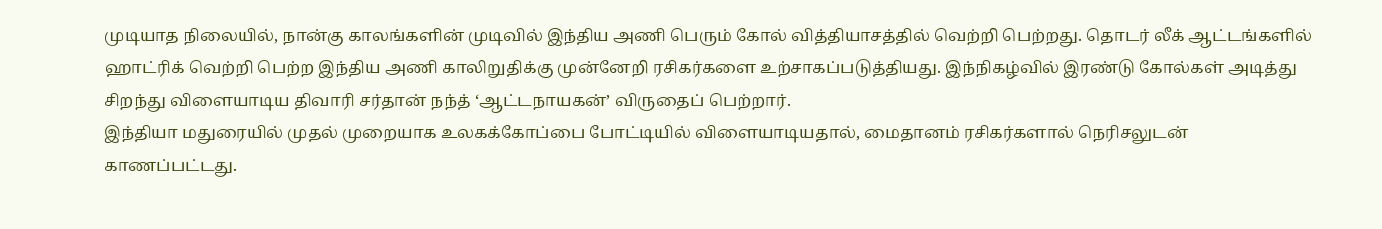முடியாத நிலையில், நான்கு காலங்களின் முடிவில் இந்திய அணி பெரும் கோல் வித்தியாசத்தில் வெற்றி பெற்றது. தொடர் லீக் ஆட்டங்களில் ஹாட்ரிக் வெற்றி பெற்ற இந்திய அணி காலிறுதிக்கு முன்னேறி ரசிகர்களை உற்சாகப்படுத்தியது. இந்நிகழ்வில் இரண்டு கோல்கள் அடித்து சிறந்து விளையாடிய திவாரி சர்தான் நந்த் ‘ஆட்டநாயகன்’ விருதைப் பெற்றார்.
இந்தியா மதுரையில் முதல் முறையாக உலகக்கோப்பை போட்டியில் விளையாடியதால், மைதானம் ரசிகர்களால் நெரிசலுடன் காணப்பட்டது.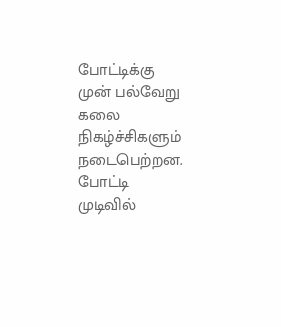போட்டிக்கு முன் பல்வேறு கலை நிகழ்ச்சிகளும் நடைபெற்றன. போட்டி முடிவில்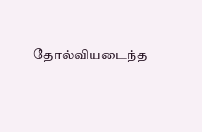தோல்வியடைந்த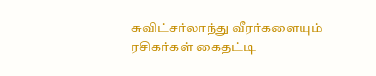சுவிட்சர்லாந்து வீரர்களையும் ரசிகர்கள் கைதட்டி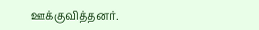ஊக்குவித்தனர்.